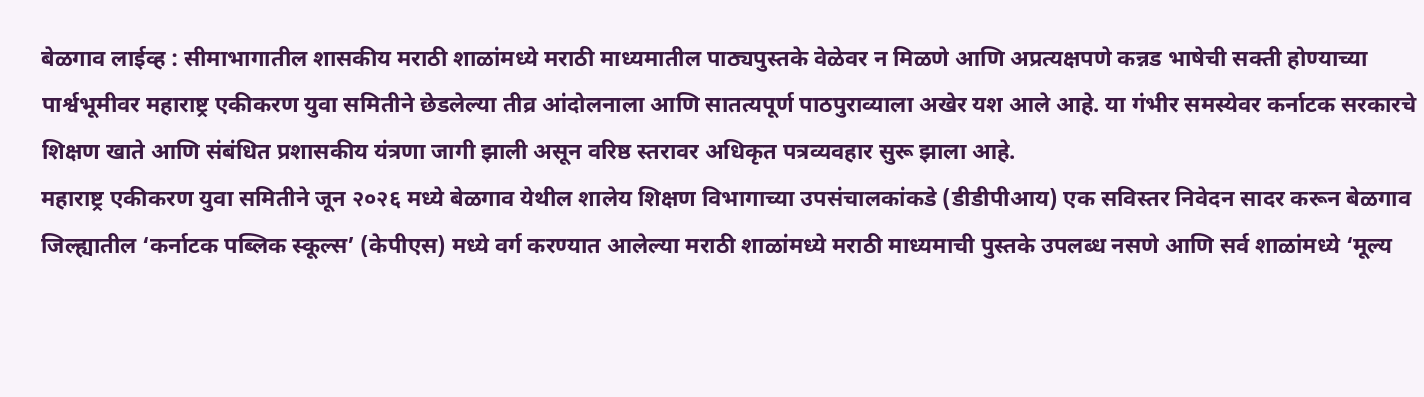बेळगाव लाईव्ह : सीमाभागातील शासकीय मराठी शाळांमध्ये मराठी माध्यमातील पाठ्यपुस्तके वेळेवर न मिळणे आणि अप्रत्यक्षपणे कन्नड भाषेची सक्ती होण्याच्या पार्श्वभूमीवर महाराष्ट्र एकीकरण युवा समितीने छेडलेल्या तीव्र आंदोलनाला आणि सातत्यपूर्ण पाठपुराव्याला अखेर यश आले आहे. या गंभीर समस्येवर कर्नाटक सरकारचे शिक्षण खाते आणि संबंधित प्रशासकीय यंत्रणा जागी झाली असून वरिष्ठ स्तरावर अधिकृत पत्रव्यवहार सुरू झाला आहे.
महाराष्ट्र एकीकरण युवा समितीने जून २०२६ मध्ये बेळगाव येथील शालेय शिक्षण विभागाच्या उपसंचालकांकडे (डीडीपीआय) एक सविस्तर निवेदन सादर करून बेळगाव जिल्ह्यातील ‘कर्नाटक पब्लिक स्कूल्स’ (केपीएस) मध्ये वर्ग करण्यात आलेल्या मराठी शाळांमध्ये मराठी माध्यमाची पुस्तके उपलब्ध नसणे आणि सर्व शाळांमध्ये ‘मूल्य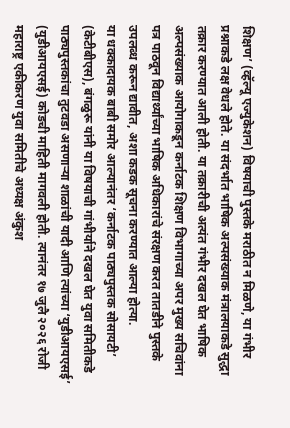शिक्षण’ (व्हॅल्यू एज्युकेशन) विषयाची पुस्तके मराठीत न मिळणे, या गंभीर प्रश्नाकडे लक्ष वेधले होते. या संदर्भात भाषिक अल्पसंख्याक मंत्रालयाकडे सुद्धा तक्रार करण्यात आली होती. या तक्रारीची अत्यंत गंभीर दखल घेत भाषिक अल्पसंख्याक आयोगाकडून कर्नाटक शिक्षण विभागाच्या अपर मुख्य सचिवांना पत्र पाठवून विद्यार्थ्यांच्या भाषिक अधिकारांचे संरक्षण करत तातडीने पुस्तके उपलब्ध करून द्यावीत, अशा कडक सूचना करण्यात आल्या होत्या.
या धक्कादायक बाबी समोर आल्यानंतर ‘कर्नाटक पाठ्यपुस्तक सोसायटी’ (केटीबीएस), बंगळुरू यांनी या विषयाची गांभीर्याने दखल घेत युवा समितीकडे पाठ्यपुस्तकांचा तुटवडा असणाऱ्या शाळांची यादी आणि त्यांच्या ‘युडीआयएसई’ (युडीआयएसई) कोडची माहिती मागवली होती. त्यानंतर १७ जुलै २०२६ रोजी महाराष्ट्र एकीकरण युवा समितीचे अध्यक्ष अंकुश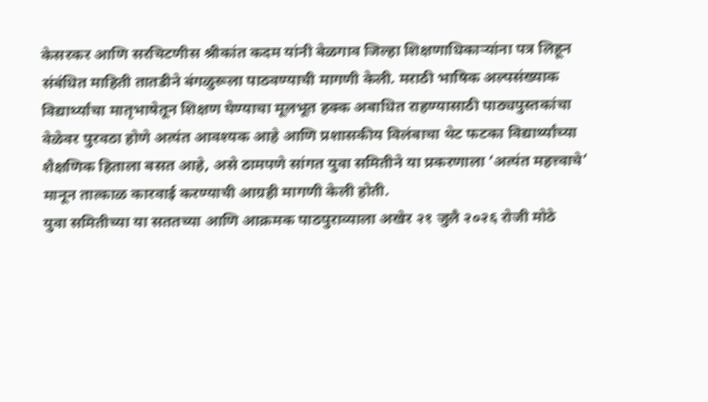केसरकर आणि सरचिटणीस श्रीकांत कदम यांनी बेळगाव जिल्हा शिक्षणाधिकाऱ्यांना पत्र लिहून संबंधित माहिती तातडीने बंगळुरूला पाठवण्याची मागणी केली. मराठी भाषिक अल्पसंख्याक विद्यार्थ्यांचा मातृभाषेतून शिक्षण घेण्याचा मूलभूत हक्क अबाधित राहण्यासाठी पाठ्यपुस्तकांचा वेळेवर पुरवठा होणे अत्यंत आवश्यक आहे आणि प्रशासकीय विलंबाचा थेट फटका विद्यार्थ्यांच्या शैक्षणिक हिताला बसत आहे, असे ठामपणे सांगत युवा समितीने या प्रकरणाला ‘अत्यंत महत्त्वाचे’ मानून तात्काळ कारवाई करण्याची आग्रही मागणी केली होती.
युवा समितीच्या या सततच्या आणि आक्रमक पाठपुराव्याला अखेर २१ जुलै २०२६ रोजी मोठे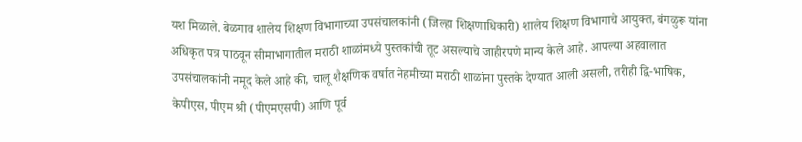यश मिळाले. बेळगाव शालेय शिक्षण विभागाच्या उपसंचालकांनी (जिल्हा शिक्षणाधिकारी) शालेय शिक्षण विभागाचे आयुक्त, बंगळुरू यांना अधिकृत पत्र पाठवून सीमाभागातील मराठी शाळांमध्ये पुस्तकांची तूट असल्याचे जाहीरपणे मान्य केले आहे. आपल्या अहवालात उपसंचालकांनी नमूद केले आहे की, चालू शैक्षणिक वर्षात नेहमीच्या मराठी शाळांना पुस्तके देण्यात आली असली, तरीही द्वि-भाषिक, केपीएस, पीएम श्री (पीएमएसपी) आणि पूर्व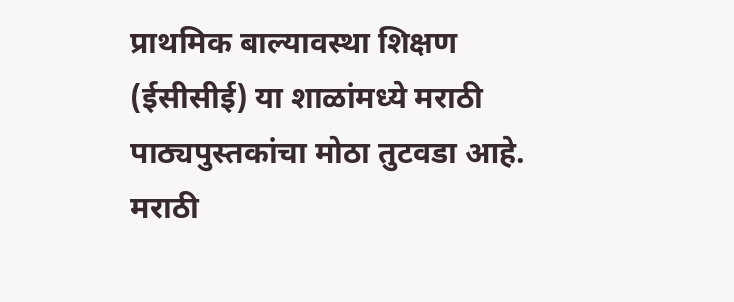प्राथमिक बाल्यावस्था शिक्षण (ईसीसीई) या शाळांमध्ये मराठी पाठ्यपुस्तकांचा मोठा तुटवडा आहे. मराठी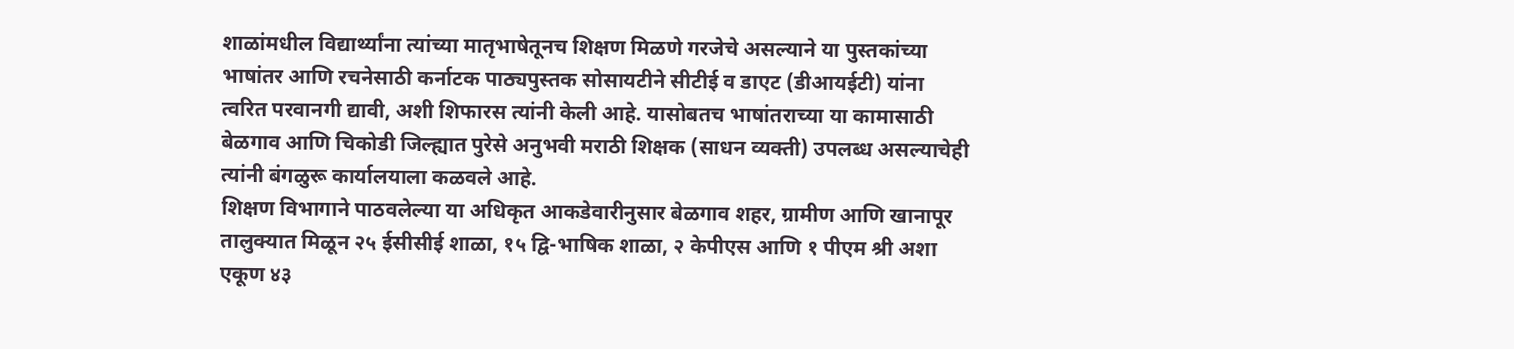शाळांमधील विद्यार्थ्यांना त्यांच्या मातृभाषेतूनच शिक्षण मिळणे गरजेचे असल्याने या पुस्तकांच्या भाषांतर आणि रचनेसाठी कर्नाटक पाठ्यपुस्तक सोसायटीने सीटीई व डाएट (डीआयईटी) यांना त्वरित परवानगी द्यावी, अशी शिफारस त्यांनी केली आहे. यासोबतच भाषांतराच्या या कामासाठी बेळगाव आणि चिकोडी जिल्ह्यात पुरेसे अनुभवी मराठी शिक्षक (साधन व्यक्ती) उपलब्ध असल्याचेही त्यांनी बंगळुरू कार्यालयाला कळवले आहे.
शिक्षण विभागाने पाठवलेल्या या अधिकृत आकडेवारीनुसार बेळगाव शहर, ग्रामीण आणि खानापूर तालुक्यात मिळून २५ ईसीसीई शाळा, १५ द्वि-भाषिक शाळा, २ केपीएस आणि १ पीएम श्री अशा एकूण ४३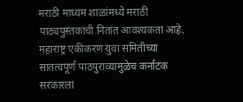मराठी माध्यम शाळांमध्ये मराठी पाठ्यपुस्तकांची नितांत आवश्यकता आहे. महाराष्ट्र एकीकरण युवा समितीच्या सातत्यपूर्ण पाठपुराव्यामुळेच कर्नाटक सरकारला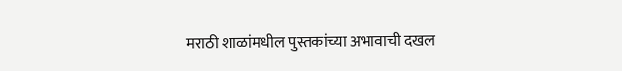मराठी शाळांमधील पुस्तकांच्या अभावाची दखल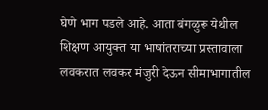घेणे भाग पडले आहे. आता बंगळुरू येथील शिक्षण आयुक्त या भाषांतराच्या प्रस्तावाला लवकरात लवकर मंजुरी देऊन सीमाभागातील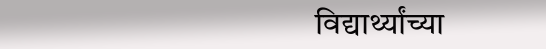विद्यार्थ्यांच्या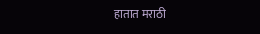हातात मराठी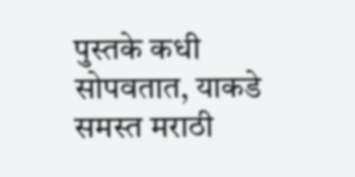पुस्तके कधी सोपवतात, याकडे समस्त मराठी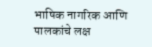भाषिक नागरिक आणि पालकांचे लक्ष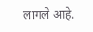लागले आहे.